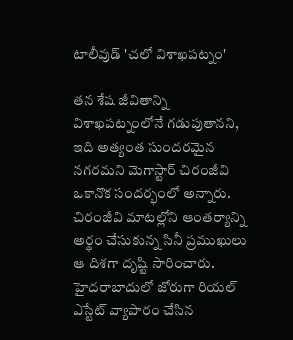టాలీవుడ్ 'చలో విశాఖపట్నం'

తన శేష జీవితాన్ని విశాఖపట్నంలోనే గడుపుతానని, ఇది అత్యంత సుందరమైన నగరమని మెగాస్టార్ చిరంజీవి ఒకానొక సందర్భంలో అన్నారు. చిరంజీవి మాటల్లోని ఆంతర్యాన్ని అర్థం చేసుకున్న సినీ ప్రముఖులు ఆ దిశగా దృష్టి సారించారు. హైదరాబాదులో జోరుగా రియల్ ఎస్టేట్ వ్యాపారం చేసిన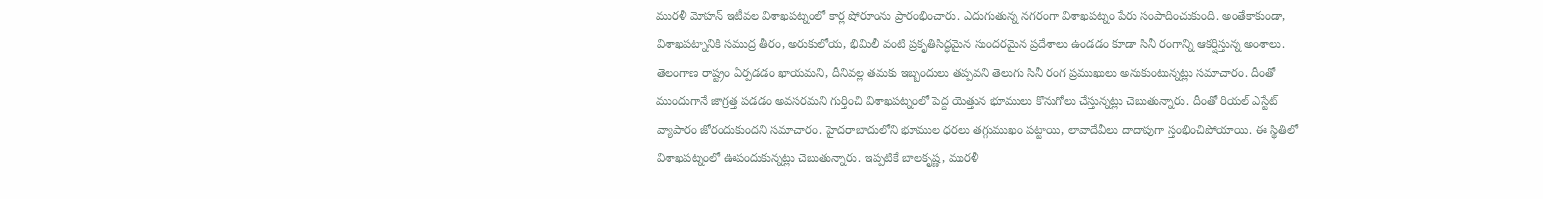మురళీ మోహన్ ఇటీవల విశాఖపట్నంలో కార్ల షోరూంను ప్రారంభించారు. ఎదుగుతున్న నగరంగా విశాఖపట్నం పేరు సంపాదించుకుంది. అంతేకాకుండా, విశాఖపట్నానికి సముద్ర తీరం, అరుకులోయ, భిమిలీ వంటి ప్రకృతిసిద్ధమైన సుందరమైన ప్రదేశాలు ఉండడం కూడా సినీ రంగాన్ని ఆకర్షిస్తున్న అంశాలు.
తెలంగాణ రాష్ట్రం ఏర్పడడం ఖాయమని, దీనివల్ల తమకు ఇబ్బందులు తప్పవని తెలుగు సినీ రంగ ప్రముఖులు అనుకుంటున్నట్లు సమాచారం. దీంతో ముందుగానే జాగ్రత్త పడడం అవసరమని గుర్తించి విశాఖపట్నంలో పెద్ద యెత్తున భూములు కొనుగోలు చేస్తున్నట్లు చెబుతున్నారు. దీంతో రియల్ ఎస్టేట్ వ్యాపారం జోరందుకుందని సమాచారం. హైదరాబాదులోని భూముల ధరలు తగ్గుముఖం పట్టాయి, లావాదేవీలు దాదాపుగా స్తంభించిపోయాయి. ఈ స్థితిలో విశాఖపట్నంలో ఊపందుకున్నట్లు చెబుతున్నారు. ఇప్పటికే బాలకృష్ణ, మురళీ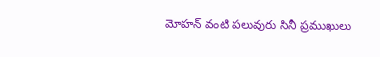మోహన్ వంటి పలువురు సినీ ప్రముఖులు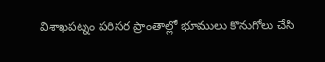విశాఖపట్నం పరిసర ప్రాంతాల్లో భూములు కొనుగోలు చేసి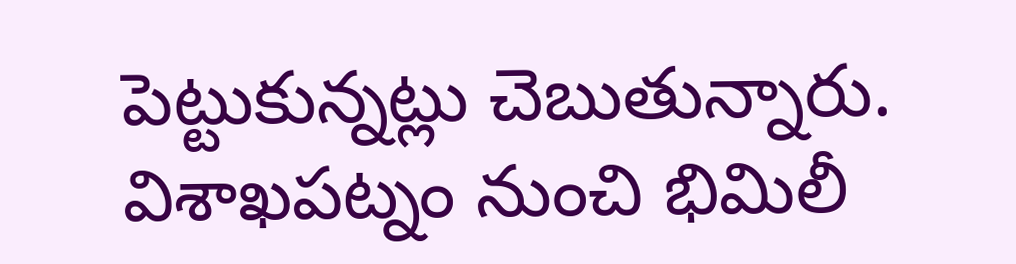పెట్టుకున్నట్లు చెబుతున్నారు. విశాఖపట్నం నుంచి భిమిలీ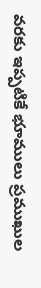వరకు ఇప్పటికే భూములు ప్రముఖుల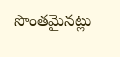సొంతమైనట్లు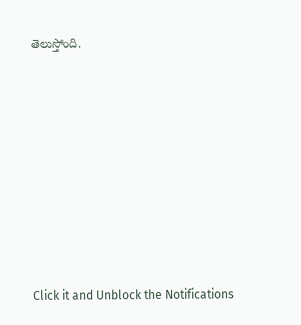తెలుస్తోంది.












Click it and Unblock the Notifications